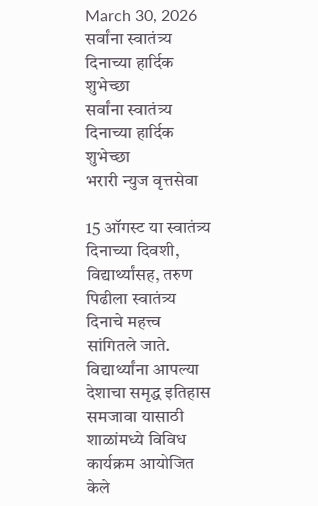March 30, 2026
सर्वांना स्वातंत्र्य दिनाच्या हार्दिक शुभेच्छा
सर्वांना स्वातंत्र्य दिनाच्या हार्दिक शुभेच्छा
भरारी न्युज वृत्तसेवा

15 ऑगस्ट या स्वातंत्र्य दिनाच्या दिवशी, विद्यार्थ्यांसह, तरुण पिढीला स्वातंत्र्य दिनाचे महत्त्व सांगितले जाते. विद्यार्थ्यांना आपल्या देशाचा समृद्ध इतिहास समजावा यासाठी शाळांमध्ये विविध कार्यक्रम आयोजित केले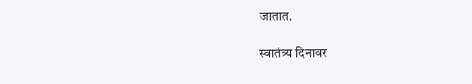जातात.

स्वातंत्र्य दिनावर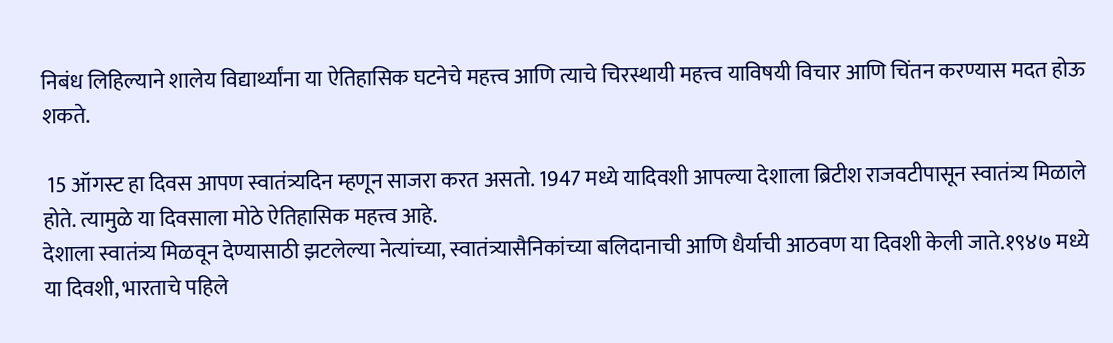निबंध लिहिल्याने शालेय विद्यार्थ्यांना या ऐतिहासिक घटनेचे महत्त्व आणि त्याचे चिरस्थायी महत्त्व याविषयी विचार आणि चिंतन करण्यास मदत होऊ शकते.

 15 ऑगस्ट हा दिवस आपण स्वातंत्र्यदिन म्हणून साजरा करत असतो. 1947 मध्ये यादिवशी आपल्या देशाला ब्रिटीश राजवटीपासून स्वातंत्र्य मिळाले होते. त्यामुळे या दिवसाला मोठे ऐतिहासिक महत्त्व आहे.
देशाला स्वातंत्र्य मिळवून देण्यासाठी झटलेल्या नेत्यांच्या, स्वातंत्र्यासैनिकांच्या बलिदानाची आणि धैर्याची आठवण या दिवशी केली जाते.१९४७ मध्ये या दिवशी, भारताचे पहिले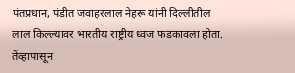पंतप्रधान, पंडीत जवाहरलाल नेहरू यांनी दिल्लीतील लाल किल्ल्यावर भारतीय राष्ट्रीय ध्वज फडकावला होता. तेंव्हापासून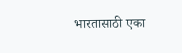भारतासाठी एका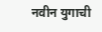नवीन युगाची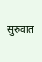सुरुवात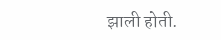झाली होती.